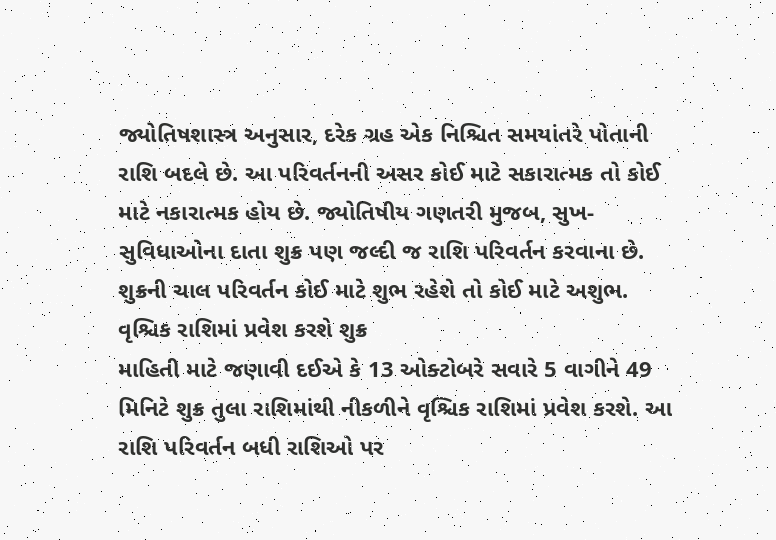જ્યોતિષશાસ્ત્ર અનુસાર, દરેક ગ્રહ એક નિશ્ચિત સમયાંતરે પોતાની રાશિ બદલે છે. આ પરિવર્તનની અસર કોઈ માટે સકારાત્મક તો કોઈ માટે નકારાત્મક હોય છે. જ્યોતિષીય ગણતરી મુજબ, સુખ-સુવિધાઓના દાતા શુક્ર પણ જલ્દી જ રાશિ પરિવર્તન કરવાના છે. શુક્રની ચાલ પરિવર્તન કોઈ માટે શુભ રહેશે તો કોઈ માટે અશુભ.
વૃશ્ચિક રાશિમાં પ્રવેશ કરશે શુક્ર
માહિતી માટે જણાવી દઈએ કે 13 ઓક્ટોબરે સવારે 5 વાગીને 49 મિનિટે શુક્ર તુલા રાશિમાંથી નીકળીને વૃશ્ચિક રાશિમાં પ્રવેશ કરશે. આ રાશિ પરિવર્તન બધી રાશિઓ પર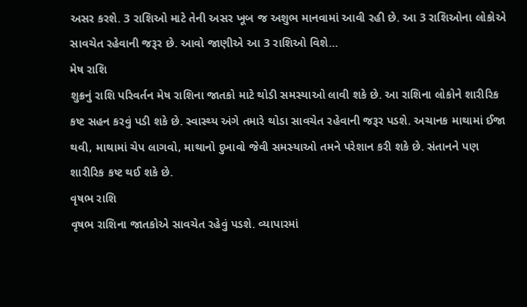અસર કરશે. 3 રાશિઓ માટે તેની અસર ખૂબ જ અશુભ માનવામાં આવી રહી છે. આ 3 રાશિઓના લોકોએ સાવચેત રહેવાની જરૂર છે. આવો જાણીએ આ 3 રાશિઓ વિશે…
મેષ રાશિ
શુક્રનું રાશિ પરિવર્તન મેષ રાશિના જાતકો માટે થોડી સમસ્યાઓ લાવી શકે છે. આ રાશિના લોકોને શારીરિક કષ્ટ સહન કરવું પડી શકે છે. સ્વાસ્થ્ય અંગે તમારે થોડા સાવચેત રહેવાની જરૂર પડશે. અચાનક માથામાં ઈજા થવી, માથામાં ચેપ લાગવો, માથાનો દુખાવો જેવી સમસ્યાઓ તમને પરેશાન કરી શકે છે. સંતાનને પણ શારીરિક કષ્ટ થઈ શકે છે.
વૃષભ રાશિ
વૃષભ રાશિના જાતકોએ સાવચેત રહેવું પડશે. વ્યાપારમાં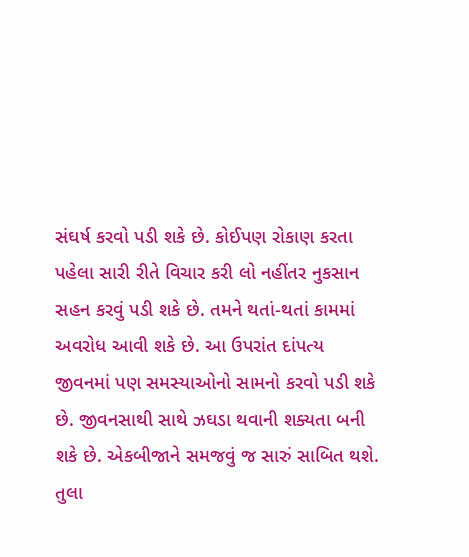સંઘર્ષ કરવો પડી શકે છે. કોઈપણ રોકાણ કરતા પહેલા સારી રીતે વિચાર કરી લો નહીંતર નુકસાન સહન કરવું પડી શકે છે. તમને થતાં-થતાં કામમાં અવરોધ આવી શકે છે. આ ઉપરાંત દાંપત્ય જીવનમાં પણ સમસ્યાઓનો સામનો કરવો પડી શકે છે. જીવનસાથી સાથે ઝઘડા થવાની શક્યતા બની શકે છે. એકબીજાને સમજવું જ સારું સાબિત થશે.
તુલા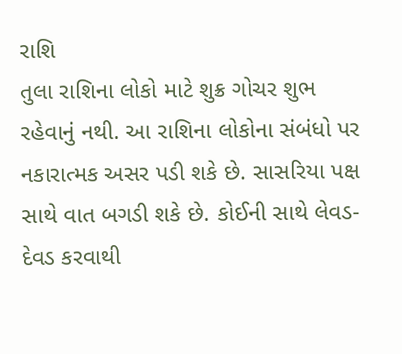રાશિ
તુલા રાશિના લોકો માટે શુક્ર ગોચર શુભ રહેવાનું નથી. આ રાશિના લોકોના સંબંધો પર નકારાત્મક અસર પડી શકે છે. સાસરિયા પક્ષ સાથે વાત બગડી શકે છે. કોઈની સાથે લેવડ-દેવડ કરવાથી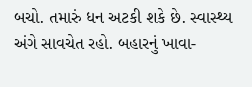બચો. તમારું ધન અટકી શકે છે. સ્વાસ્થ્ય અંગે સાવચેત રહો. બહારનું ખાવા-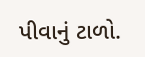પીવાનું ટાળો.